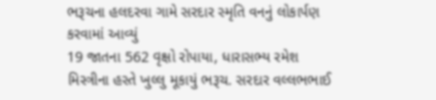ભરૂચના હલદરવા ગામે સરદાર સ્મૃતિ વનનું લોકાર્પણ કરવામાં આવ્યું
19 જાતના 562 વૃક્ષો રોપાયા, ધારાસભ્ય રમેશ મિસ્ત્રીના હસ્તે ખુલ્લુ મૂકાયું ભરૂચ. સરદાર વલ્લભભાઈ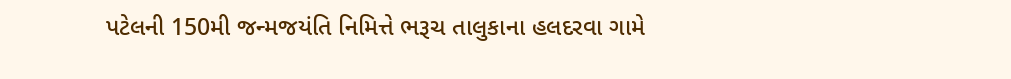પટેલની 150મી જન્મજયંતિ નિમિત્તે ભરૂચ તાલુકાના હલદરવા ગામે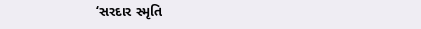‘સરદાર સ્મૃતિ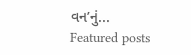વન’નું...
Featured posts